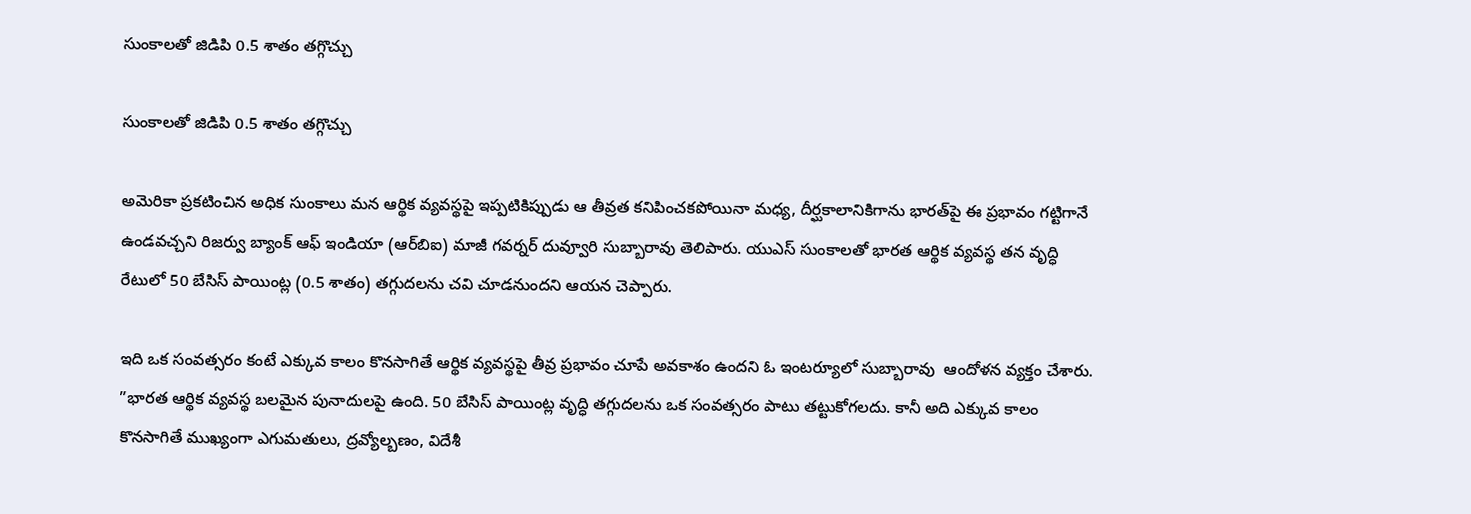సుంకాలతో జిడిపి 0.5 శాతం తగ్గొచ్చు

సుంకాలతో జిడిపి 0.5 శాతం తగ్గొచ్చు

అమెరికా ప్రకటించిన అధిక సుంకాలు మన ఆర్థిక వ్యవస్థపై ఇప్పటికిప్పుడు ఆ తీవ్రత కనిపించకపోయినా మధ్య, దీర్ఘకాలానికిగాను భారత్‌పై ఈ ప్రభావం గట్టిగానే ఉండవచ్చని రిజర్వు బ్యాంక్‌ ఆఫ్‌ ఇండియా (ఆర్‌బిఐ) మాజీ గవర్నర్‌ దువ్వూరి సుబ్బారావు తెలిపారు. యుఎస్‌ సుంకాలతో భారత ఆర్థిక వ్యవస్థ తన వృద్ధి రేటులో 50 బేసిస్‌ పాయింట్ల (0.5 శాతం) తగ్గుదలను చవి చూడనుందని ఆయన చెప్పారు.

ఇది ఒక సంవత్సరం కంటే ఎక్కువ కాలం కొనసాగితే ఆర్థిక వ్యవస్థపై తీవ్ర ప్రభావం చూపే అవకాశం ఉందని ఓ ఇంటర్యూలో సుబ్బారావు  ఆందోళన వ్యక్తం చేశారు. ”భారత ఆర్థిక వ్యవస్థ బలమైన పునాదులపై ఉంది. 50 బేసిస్‌ పాయింట్ల వృద్ధి తగ్గుదలను ఒక సంవత్సరం పాటు తట్టుకోగలదు. కానీ అది ఎక్కువ కాలం కొనసాగితే ముఖ్యంగా ఎగుమతులు, ద్రవ్యోల్బణం, విదేశీ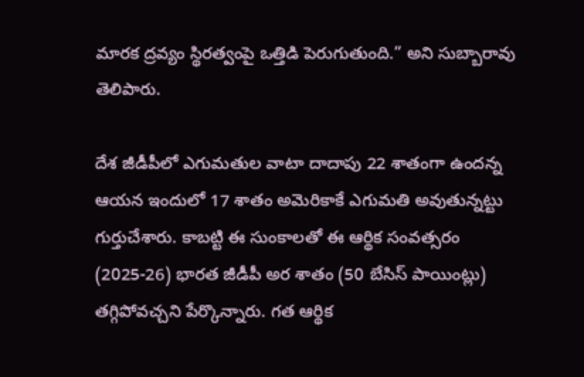మారక ద్రవ్యం స్థిరత్వంపై ఒత్తిడి పెరుగుతుంది.” అని సుబ్బారావు తెలిపారు.

దేశ జీడీపీలో ఎగుమతుల వాటా దాదాపు 22 శాతంగా ఉందన్న ఆయన ఇందులో 17 శాతం అమెరికాకే ఎగుమతి అవుతున్నట్టు గుర్తుచేశారు. కాబట్టి ఈ సుంకాలతో ఈ ఆర్థిక సంవత్సరం (2025-26) భారత జీడీపీ అర శాతం (50 బేసిస్‌ పాయింట్లు) తగ్గిపోవచ్చని పేర్కొన్నారు. గత ఆర్థిక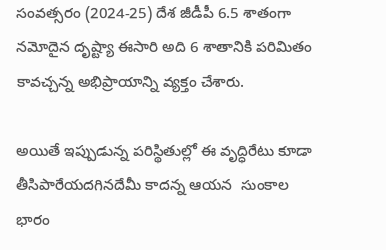సంవత్సరం (2024-25) దేశ జీడీపీ 6.5 శాతంగా నమోదైన దృష్ట్యా ఈసారి అది 6 శాతానికి పరిమితం కావచ్చన్న అభిప్రాయాన్ని వ్యక్తం చేశారు.

అయితే ఇప్పుడున్న పరిస్థితుల్లో ఈ వృద్ధిరేటు కూడా తీసిపారేయదగినదేమీ కాదన్న ఆయన  సుంకాల భారం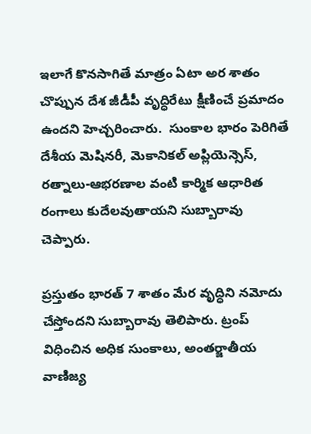ఇలాగే కొనసాగితే మాత్రం ఏటా అర శాతం చొప్పున దేశ జీడీపీ వృద్ధిరేటు క్షీణించే ప్రమాదం ఉందని హెచ్చరించారు.  సుంకాల భారం పెరిగితే దేశీయ మెషినరీ, మెకానికల్‌ అప్లియెన్సెస్‌, రత్నాలు-ఆభరణాల వంటి కార్మిక ఆధారిత రంగాలు కుదేలవుతాయని సుబ్బారావు చెప్పారు.

ప్రస్తుతం భారత్‌ 7 శాతం మేర వృద్ధిని నమోదు చేస్తోందని సుబ్బారావు తెలిపారు. ట్రంప్‌ విధించిన అధిక సుంకాలు, అంతర్జాతీయ వాణిజ్య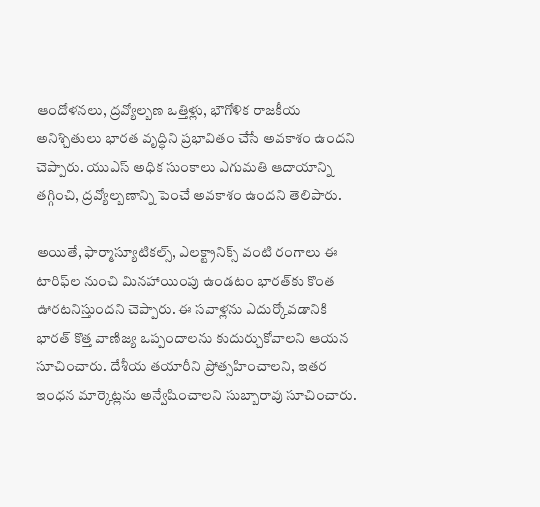ఆందోళనలు, ద్రవ్యోల్బణ ఒత్తిళ్లు, భౌగోళిక రాజకీయ అనిశ్చితులు భారత వృద్ధిని ప్రభావితం చేసే అవకాశం ఉందని చెప్పారు. యుఎస్‌ అధిక సుంకాలు ఎగుమతి ఆదాయాన్ని తగ్గించి, ద్రవ్యోల్బణాన్ని పెంచే అవకాశం ఉందని తెలిపారు.

అయితే, ఫార్మాస్యూటికల్స్‌, ఎలక్ట్రానిక్స్‌ వంటి రంగాలు ఈ టారిఫ్‌ల నుంచి మినహాయింపు ఉండటం భారత్‌కు కొంత ఊరటనిస్తుందని చెప్పారు. ఈ సవాళ్లను ఎదుర్కోవడానికి భారత్‌ కొత్త వాణిజ్య ఒప్పందాలను కుదుర్చుకోవాలని ఆయన సూచించారు. దేశీయ తయారీని ప్రోత్సహించాలని, ఇతర ఇంధన మార్కెట్లను అన్వేషించాలని సుబ్బారావు సూచించారు.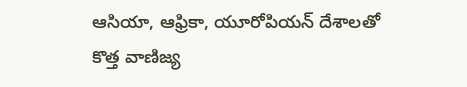ఆసియా, ఆఫ్రికా, యూరోపియన్‌ దేశాలతో కొత్త వాణిజ్య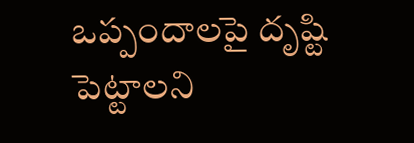ఒప్పందాలపై దృష్టి పెట్టాలని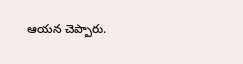ఆయన చెప్పారు.